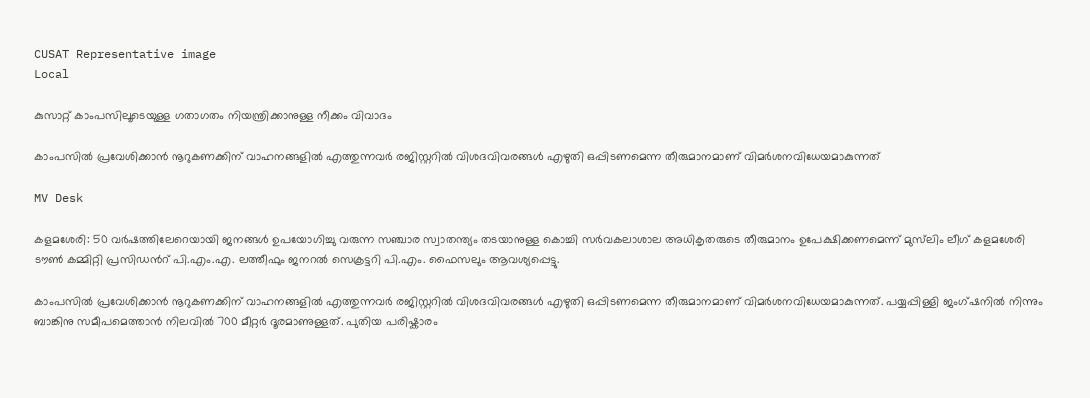CUSAT Representative image
Local

കുസാറ്റ് കാംപസിലൂടെയുള്ള ഗതാഗതം നിയന്ത്രിക്കാനുള്ള നീക്കം വിവാദം

കാംപസിൽ പ്രവേശിക്കാൻ നൂറുകണക്കിന് വാഹനങ്ങളിൽ എത്തുന്നവർ രജിസ്റ്ററിൽ വിശദവിവരങ്ങൾ എഴുതി ഒപ്പിടണമെന്ന തീരുമാനമാണ് വിമർശനവിധേയമാകുന്നത്

MV Desk

കളമശേരി: 50 വർഷത്തിലേറെയായി ജനങ്ങൾ ഉപയോഗിച്ചു വരുന്ന സഞ്ചാര സ്വാതന്ത്യം തടയാനുള്ള കൊച്ചി സർവകലാശാല അധികൃതരുടെ തീരുമാനം ഉപേക്ഷിക്കണമെന്ന് മുസ്‌ലിം ലീഗ് കളമശേരി ടൗൺ കമ്മിറ്റി പ്രസിഡന്‍റ് പി.എം.എ. ലത്തീഫും ജനറൽ സെക്രട്ടറി പി.എം. ഫൈസലും ആവശ്യപ്പെട്ടു.

കാംപസിൽ പ്രവേശിക്കാൻ നൂറുകണക്കിന് വാഹനങ്ങളിൽ എത്തുന്നവർ രജിസ്റ്ററിൽ വിശദവിവരങ്ങൾ എഴുതി ഒപ്പിടണമെന്ന തീരുമാനമാണ് വിമർശനവിധേയമാകുന്നത്. പയ്യപ്പിള്ളി ജംഗ്‌ഷനിൽ നിന്നും ബാങ്കിനു സമീപമെത്താൻ നിലവിൽ 700 മീറ്റർ ദൂരമാണുള്ളത്. പുതിയ പരിഷ്കാരം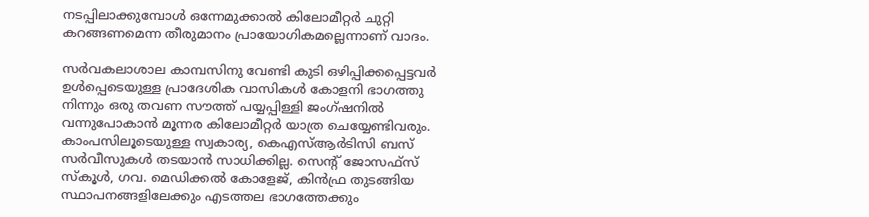നടപ്പിലാക്കുമ്പോൾ ഒന്നേമുക്കാൽ കിലോമീറ്റർ ചുറ്റി കറങ്ങണമെന്ന തീരുമാനം പ്രായോഗികമല്ലെന്നാണ് വാദം.

സർവകലാശാല കാമ്പസിനു വേണ്ടി കുടി ഒഴിപ്പിക്കപ്പെട്ടവർ ഉൾപ്പെടെയുള്ള പ്രാദേശിക വാസികൾ കോളനി ഭാഗത്തു നിന്നും ഒരു തവണ സൗത്ത് പയ്യപ്പിള്ളി ജംഗ്ഷനിൽ വന്നുപോകാൻ മൂന്നര കിലോമീറ്റർ യാത്ര ചെയ്യേണ്ടിവരും. കാംപസിലൂടെയുള്ള സ്വകാര്യ, കെഎസ്ആർടിസി ബസ് സർവീസുകൾ തടയാൻ സാധിക്കില്ല. സെന്‍റ് ജോസഫ്സ് സ്കൂൾ, ഗവ. മെഡിക്കൽ കോളേജ്, കിൻഫ്ര തുടങ്ങിയ സ്ഥാപനങ്ങളിലേക്കും എടത്തല ഭാഗത്തേക്കും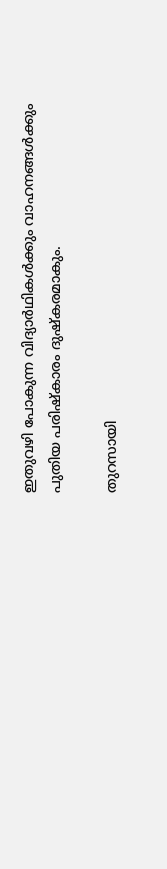ഇതുവഴി പോകുന്ന വിദ്യാർഥികൾക്കും വാഹനങ്ങൾക്കും പുതിയ പരിഷ്കാരം ദുഷ്കരമാകും.

തുറസായി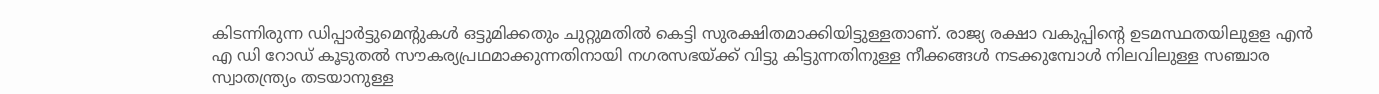കിടന്നിരുന്ന ഡിപ്പാർട്ടുമെന്‍റുകൾ ഒട്ടുമിക്കതും ചുറ്റുമതിൽ കെട്ടി സുരക്ഷിതമാക്കിയിട്ടുള്ളതാണ്. രാജ്യ രക്ഷാ വകുപ്പിന്‍റെ ഉടമസ്ഥതയിലുളള എൻ എ ഡി റോഡ് കൂടുതൽ സൗകര്യപ്രഥമാക്കുന്നതിനായി നഗരസഭയ്ക്ക് വിട്ടു കിട്ടുന്നതിനുള്ള നീക്കങ്ങൾ നടക്കുമ്പോൾ നിലവിലുള്ള സഞ്ചാര സ്വാതന്ത്ര്യം തടയാനുള്ള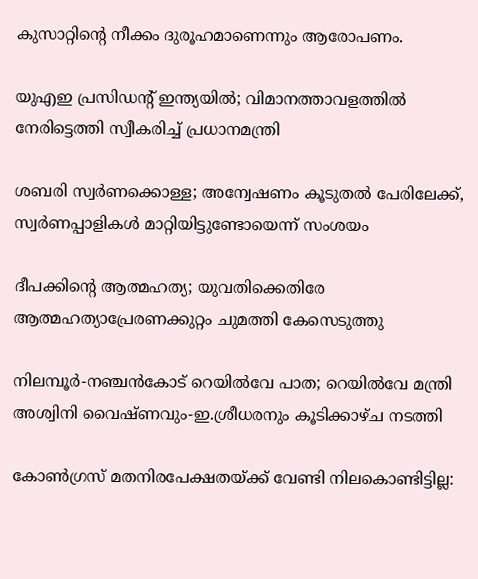കുസാറ്റിന്‍റെ നീക്കം ദുരൂഹമാണെന്നും ആരോപണം.

യുഎഇ പ്രസിഡന്‍റ് ഇന്ത്യയിൽ; വിമാനത്താവളത്തിൽ നേരിട്ടെത്തി സ്വീകരിച്ച് പ്രധാനമന്ത്രി

ശബരി സ്വർണക്കൊള്ള; അന്വേഷണം കൂടുതൽ പേരിലേക്ക്, സ്വർണപ്പാളികൾ മാറ്റിയിട്ടുണ്ടോയെന്ന് സംശയം

ദീപക്കിന്‍റെ ആത്മഹത്യ; യുവതിക്കെതിരേ ആത്മഹത്യാപ്രേരണക്കുറ്റം ചുമത്തി കേസെടുത്തു

നിലമ്പൂർ-നഞ്ചൻകോട് റെയിൽവേ പാത; റെയിൽവേ മന്ത്രി അശ്വിനി വൈഷ്ണവും-ഇ.ശ്രീധരനും കൂടിക്കാഴ്ച നടത്തി

കോൺഗ്രസ് മതനിരപേക്ഷതയ്ക്ക് വേണ്ടി നിലകൊണ്ടിട്ടില്ല: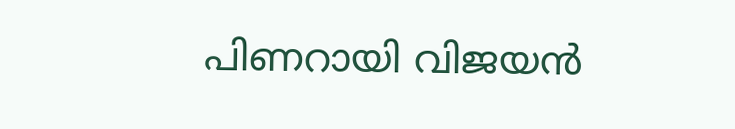പിണറായി വിജയൻ